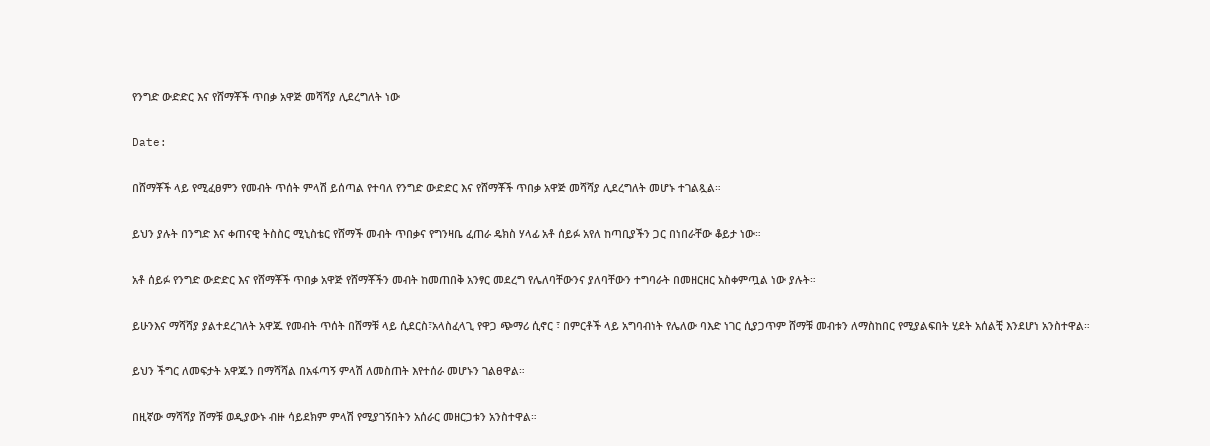የንግድ ውድድር እና የሸማቾች ጥበቃ አዋጅ መሻሻያ ሊደረግለት ነው

Date:

በሸማቾች ላይ የሚፈፀምን የመብት ጥሰት ምላሽ ይሰጣል የተባለ የንግድ ውድድር እና የሸማቾች ጥበቃ አዋጅ መሻሻያ ሊደረግለት መሆኑ ተገልጿል።

ይህን ያሉት በንግድ እና ቀጠናዊ ትስስር ሚኒስቴር የሸማች መብት ጥበቃና የግንዛቤ ፈጠራ ዴክስ ሃላፊ አቶ ሰይፉ አየለ ከጣቢያችን ጋር በነበራቸው ቆይታ ነው።

አቶ ሰይፉ የንግድ ውድድር እና የሸማቾች ጥበቃ አዋጅ የሸማቾችን መብት ከመጠበቅ አንፃር መደረግ የሌለባቸውንና ያለባቸውን ተግባራት በመዘርዘር አስቀምጧል ነው ያሉት።

ይሁንእና ማሻሻያ ያልተደረገለት አዋጁ የመብት ጥሰት በሸማቹ ላይ ሲደርስ፣አላስፈላጊ የዋጋ ጭማሪ ሲኖር ፣ በምርቶች ላይ አግባብነት የሌለው ባእድ ነገር ሲያጋጥም ሸማቹ መብቱን ለማስከበር የሚያልፍበት ሂደት አሰልቺ እንደሆነ አንስተዋል።

ይህን ችግር ለመፍታት አዋጁን በማሻሻል በአፋጣኝ ምላሽ ለመስጠት እየተሰራ መሆኑን ገልፀዋል።

በዚኛው ማሻሻያ ሸማቹ ወዲያውኑ ብዙ ሳይደክም ምላሽ የሚያገኝበትን አሰራር መዘርጋቱን አንስተዋል።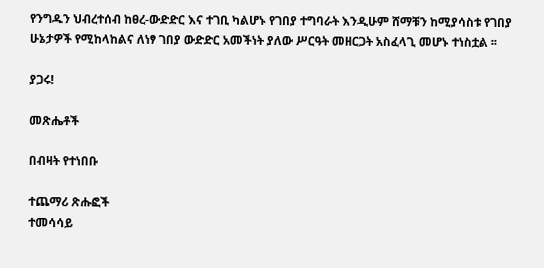የንግዱን ህብረተሰብ ከፀረ-ውድድር እና ተገቢ ካልሆኑ የገበያ ተግባራት እንዲሁም ሸማቹን ከሚያሳስቱ የገበያ ሁኔታዎች የሚከላከልና ለነፃ ገበያ ውድድር አመችነት ያለው ሥርዓት መዘርጋት አስፈላጊ መሆኑ ተነስቷል ፡፡

ያጋሩ!

መጽሔቶች

በብዛት የተነበቡ

ተጨማሪ ጽሑፎች
ተመሳሳይ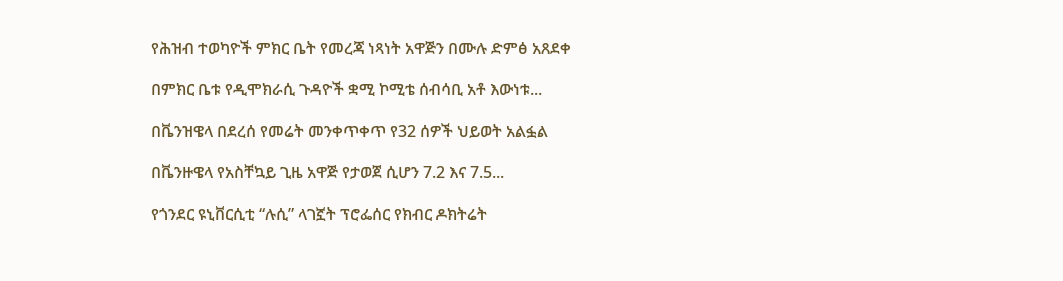የሕዝብ ተወካዮች ምክር ቤት የመረጃ ነጻነት አዋጅን በሙሉ ድምፅ አጸደቀ

በምክር ቤቱ የዲሞክራሲ ጉዳዮች ቋሚ ኮሚቴ ሰብሳቢ አቶ እውነቱ...

በቬንዝዌላ በደረሰ የመሬት መንቀጥቀጥ የ32 ሰዎች ህይወት አልፏል

በቬንዙዌላ የአስቸኳይ ጊዜ አዋጅ የታወጀ ሲሆን 7.2 እና 7.5...

የጎንደር ዩኒቨርሲቲ “ሉሲ” ላገኟት ፕሮፌሰር የክብር ዶክትሬት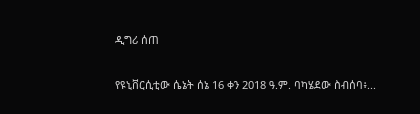ዲግሪ ሰጠ

የዩኒቨርሲቲው ሴኔት ሰኔ 16 ቀን 2018 ዓ.ም. ባካሄደው ስብሰባ፥...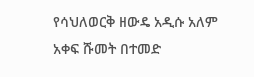የሳህለወርቅ ዘውዴ አዲሱ አለም አቀፍ ሹመት በተመድ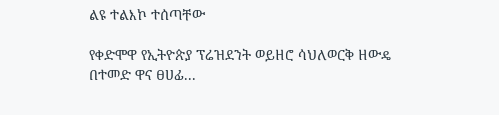ልዩ ተልእኮ ተሰጣቸው

የቀድሞዋ የኢትዮጵያ ፕሬዝደንት ወይዘሮ ሳህለወርቅ ዘውዴ በተመድ ዋና ፀሀፊ...